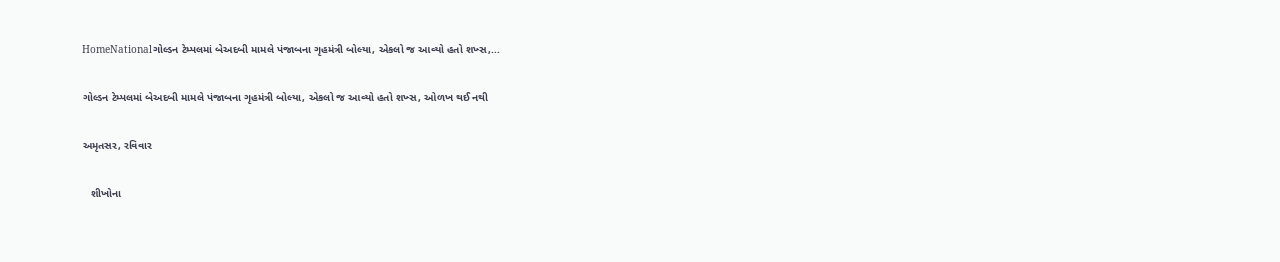HomeNationalગોલ્ડન ટેમ્પલમાં બેઅદબી મામલે પંજાબના ગૃહમંત્રી બોલ્યા, એકલો જ આવ્યો હતો શખ્સ,...

ગોલ્ડન ટેમ્પલમાં બેઅદબી મામલે પંજાબના ગૃહમંત્રી બોલ્યા, એકલો જ આવ્યો હતો શખ્સ, ઓળખ થઈ નથી

અમૃતસર, રવિવાર

   શીખોના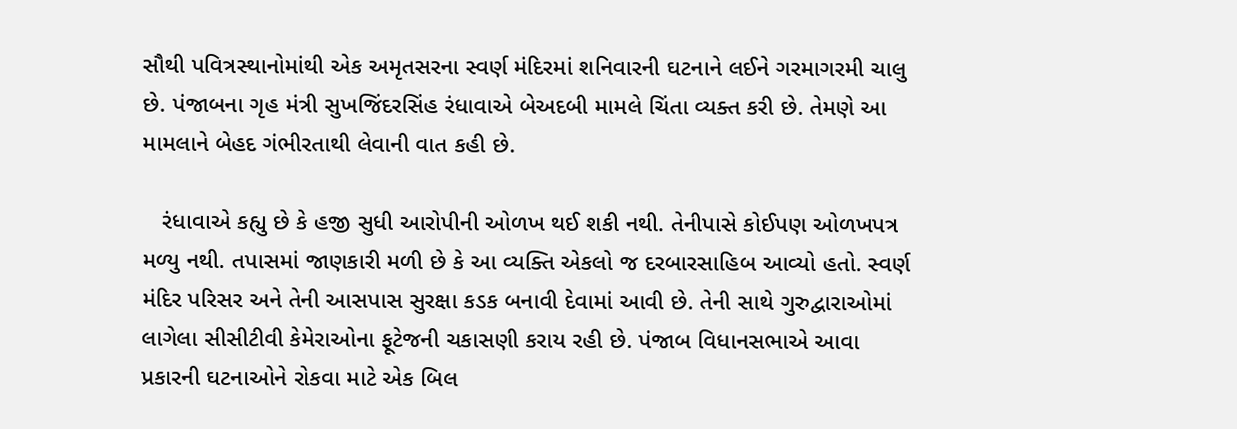સૌથી પવિત્રસ્થાનોમાંથી એક અમૃતસરના સ્વર્ણ મંદિરમાં શનિવારની ઘટનાને લઈને ગરમાગરમી ચાલુ છે. પંજાબના ગૃહ મંત્રી સુખજિંદરસિંહ રંધાવાએ બેઅદબી મામલે ચિંતા વ્યક્ત કરી છે. તેમણે આ મામલાને બેહદ ગંભીરતાથી લેવાની વાત કહી છે.

   રંધાવાએ કહ્યુ છે કે હજી સુધી આરોપીની ઓળખ થઈ શકી નથી. તેનીપાસે કોઈપણ ઓળખપત્ર મળ્યુ નથી. તપાસમાં જાણકારી મળી છે કે આ વ્યક્તિ એકલો જ દરબારસાહિબ આવ્યો હતો. સ્વર્ણ મંદિર પરિસર અને તેની આસપાસ સુરક્ષા કડક બનાવી દેવામાં આવી છે. તેની સાથે ગુરુદ્વારાઓમાં લાગેલા સીસીટીવી કેમેરાઓના ફૂટેજની ચકાસણી કરાય રહી છે. પંજાબ વિધાનસભાએ આવા પ્રકારની ઘટનાઓને રોકવા માટે એક બિલ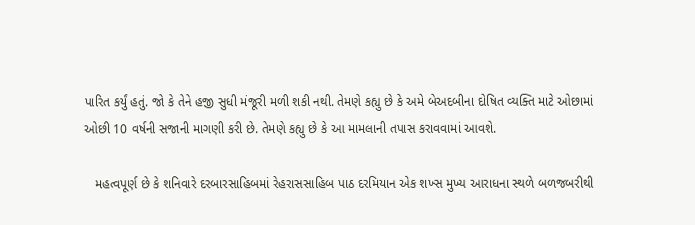પારિત કર્યું હતું. જો કે તેને હજી સુધી મંજૂરી મળી શકી નથી. તેમણે કહ્યુ છે કે અમે બેઅદબીના દોષિત વ્યક્તિ માટે ઓછામાં ઓછી 10 વર્ષની સજાની માગણી કરી છે. તેમણે કહ્યુ છે કે આ મામલાની તપાસ કરાવવામાં આવશે.

   મહત્વપૂર્ણ છે કે શનિવારે દરબારસાહિબમાં રેહરાસસાહિબ પાઠ દરમિયાન એક શખ્સ મુખ્ય આરાધના સ્થળે બળજબરીથી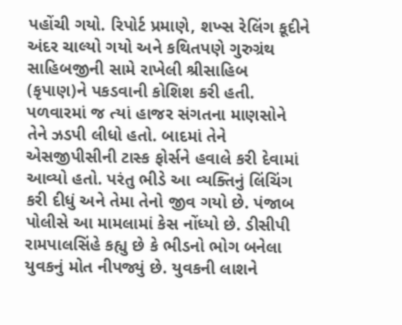પહોંચી ગયો. રિપોર્ટ પ્રમાણે, શખ્સ રેલિંગ કૂદીને અંદર ચાલ્યો ગયો અને કથિતપણે ગુરુગ્રંથ સાહિબજીની સામે રાખેલી શ્રીસાહિબ (કૃપાણ)ને પકડવાની કોશિશ કરી હતી. પળવારમાં જ ત્યાં હાજર સંગતના માણસોને તેને ઝડપી લીધો હતો. બાદમાં તેને એસજીપીસીની ટાસ્ક ફોર્સને હવાલે કરી દેવામાં આવ્યો હતો. પરંતુ ભીડે આ વ્યક્તિનું લિંચિંગ કરી દીધું અને તેમા તેનો જીવ ગયો છે. પંજાબ પોલીસે આ મામલામાં કેસ નોંધ્યો છે. ડીસીપી રામપાલસિંહે કહ્યુ છે કે ભીડનો ભોગ બનેલા યુવકનું મોત નીપજ્યું છે. યુવકની લાશને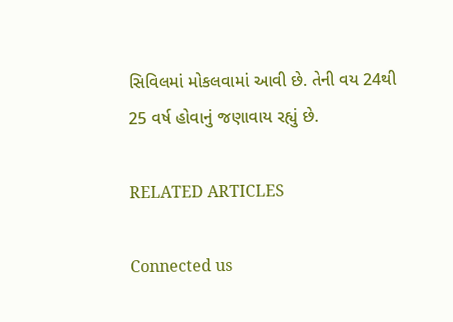સિવિલમાં મોકલવામાં આવી છે. તેની વય 24થી 25 વર્ષ હોવાનું જણાવાય રહ્યું છે.

RELATED ARTICLES

Connected us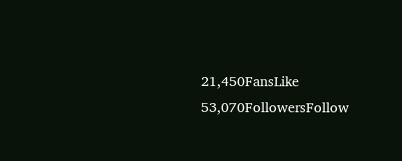21,450FansLike
53,070FollowersFollow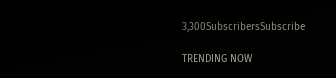3,300SubscribersSubscribe

TRENDING NOW